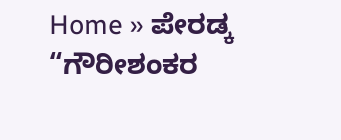Home » ಪೇರಡ್ಕ “ಗೌರೀಶಂಕರ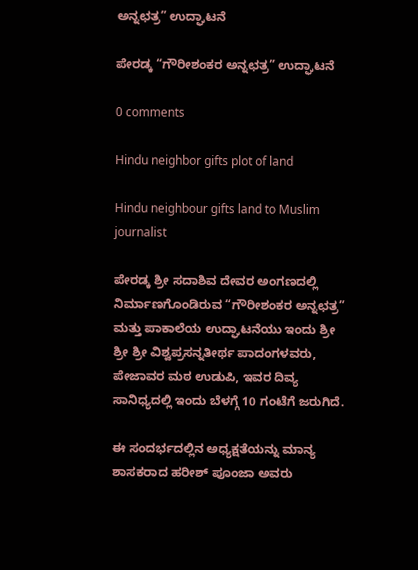ಅನ್ನಛತ್ರ” ಉದ್ಘಾಟನೆ

ಪೇರಡ್ಕ “ಗೌರೀಶಂಕರ ಅನ್ನಛತ್ರ” ಉದ್ಘಾಟನೆ

0 comments

Hindu neighbor gifts plot of land

Hindu neighbour gifts land to Muslim journalist

ಪೇರಡ್ಕ ಶ್ರೀ ಸದಾಶಿವ ದೇವರ ಅಂಗಣದಲ್ಲಿ ನಿರ್ಮಾಣಗೊಂಡಿರುವ “ಗೌರೀಶಂಕರ ಅನ್ನಛತ್ರ” ಮತ್ತು ಪಾಕಾಲೆಯ ಉದ್ಘಾಟನೆಯು ಇಂದು ಶ್ರೀ ಶ್ರೀ ಶ್ರೀ ವಿಶ್ವಪ್ರಸನ್ನತೀರ್ಥ ಪಾದಂಗಳವರು, ಪೇಜಾವರ ಮಠ ಉಡುಪಿ, ಇವರ ದಿವ್ಯ ಸಾನಿಧ್ಯದಲ್ಲಿ ಇಂದು ಬೆಳಗ್ಗೆ 10 ಗಂಟೆಗೆ ಜರುಗಿದೆ.

ಈ ಸಂದರ್ಭದಲ್ಲಿನ ಅಧ್ಯಕ್ಷತೆಯನ್ನು ಮಾನ್ಯ ಶಾಸಕರಾದ ಹರೀಶ್‌ ಪೂಂಜಾ ಅವರು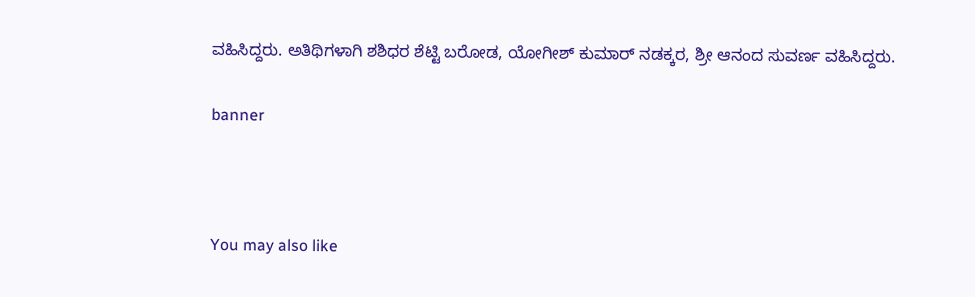ವಹಿಸಿದ್ದರು. ಅತಿಥಿಗಳಾಗಿ ಶಶಿಧರ ಶೆಟ್ಟಿ ಬರೋಡ, ಯೋಗೀಶ್‌ ಕುಮಾರ್‌ ನಡಕ್ಕರ, ಶ್ರೀ ಆನಂದ ಸುವರ್ಣ ವಹಿಸಿದ್ದರು.

banner



You may also like